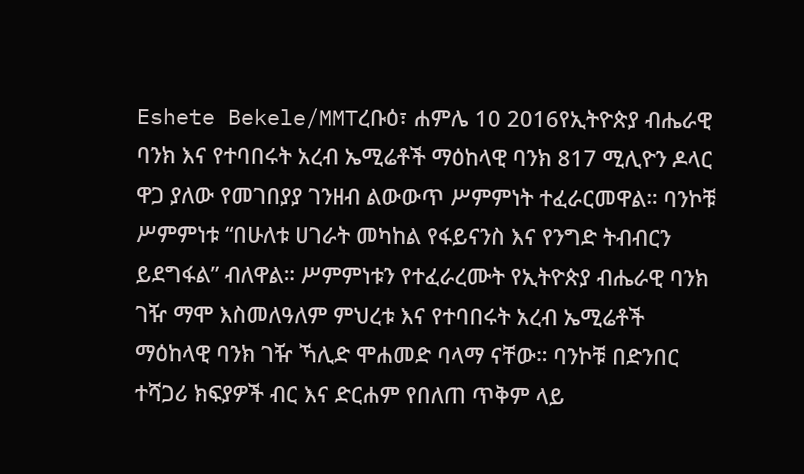Eshete Bekele/MMTረቡዕ፣ ሐምሌ 10 2016የኢትዮጵያ ብሔራዊ ባንክ እና የተባበሩት አረብ ኤሚሬቶች ማዕከላዊ ባንክ 817 ሚሊዮን ዶላር ዋጋ ያለው የመገበያያ ገንዘብ ልውውጥ ሥምምነት ተፈራርመዋል። ባንኮቹ ሥምምነቱ “በሁለቱ ሀገራት መካከል የፋይናንስ እና የንግድ ትብብርን ይደግፋል” ብለዋል። ሥምምነቱን የተፈራረሙት የኢትዮጵያ ብሔራዊ ባንክ ገዥ ማሞ እስመለዓለም ምህረቱ እና የተባበሩት አረብ ኤሚሬቶች ማዕከላዊ ባንክ ገዥ ኻሊድ ሞሐመድ ባላማ ናቸው። ባንኮቹ በድንበር ተሻጋሪ ክፍያዎች ብር እና ድርሐም የበለጠ ጥቅም ላይ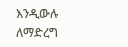እንዲውሉ ለማድረግ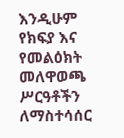እንዲሁም የክፍያ እና የመልዕክት መለዋወጫ ሥርዓቶችን ለማስተሳሰር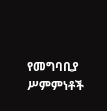የመግባቢያ ሥምምነቶች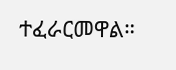ተፈራርመዋል።